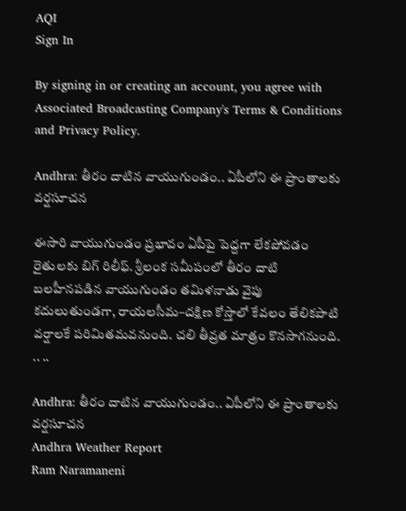AQI
Sign In

By signing in or creating an account, you agree with Associated Broadcasting Company's Terms & Conditions and Privacy Policy.

Andhra: తీరం దాటిన వాయుగుండం.. ఏపీలోని ఈ ప్రాంతాలకు వర్షసూచన

ఈసారి వాయుగుండం ప్రభావం ఏపీపై పెద్దగా లేకపోవడం రైతులకు బిగ్ రిలీఫ్. శ్రీలంక సమీపంలో తీరం దాటి బలహీనపడిన వాయుగుండం తమిళనాడు వైపు కదులుతుండగా, రాయలసీమ–దక్షిణ కోస్తాలో కేవలం తేలికపాటి వర్షాలకే పరిమితమవనుంది. చలి తీవ్రత మాత్రం కొనసాగనుంది. .. ..

Andhra: తీరం దాటిన వాయుగుండం.. ఏపీలోని ఈ ప్రాంతాలకు వర్షసూచన
Andhra Weather Report
Ram Naramaneni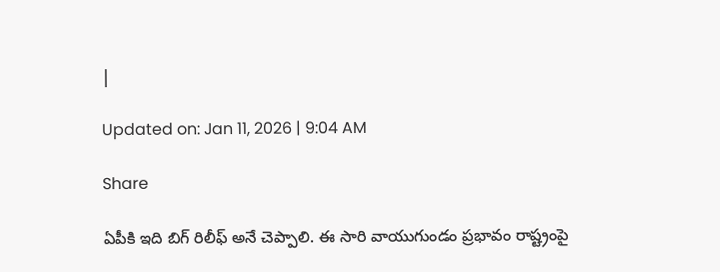|

Updated on: Jan 11, 2026 | 9:04 AM

Share

ఏపీకి ఇది బిగ్ రిలీఫ్ అనే చెప్పాలి. ఈ సారి వాయుగుండం ప్రభావం రాష్ట్రంపై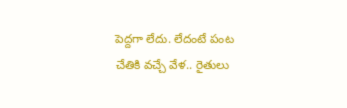పెద్దగా లేదు. లేదంటే పంట చేతికి వచ్చే వేళ.. రైతులు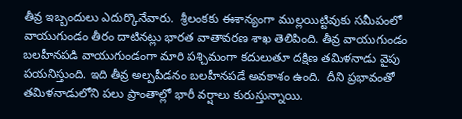తీవ్ర ఇబ్బందులు ఎదుర్కొనేవారు.  శ్రీలంకకు ఈశాన్యంగా ముల్లయిట్టివుకు సమీపంలో వాయుగుండం తీరం దాటినట్లు భారత వాతావరణ శాఖ తెలిపింది. తీవ్ర వాయుగుండం బలహీనపడి వాయుగుండంగా మారి పశ్చిమంగా కదులుతూ దక్షిణ తమిళనాడు వైపు పయనిస్తుంది. ఇది తీవ్ర అల్పపీడనం బలహీనపడే అవకాశం ఉంది.  దీని ప్రభావంతో తమిళనాడులోని పలు ప్రాంతాల్లో భారీ వర్షాలు కురుస్తున్నాయి.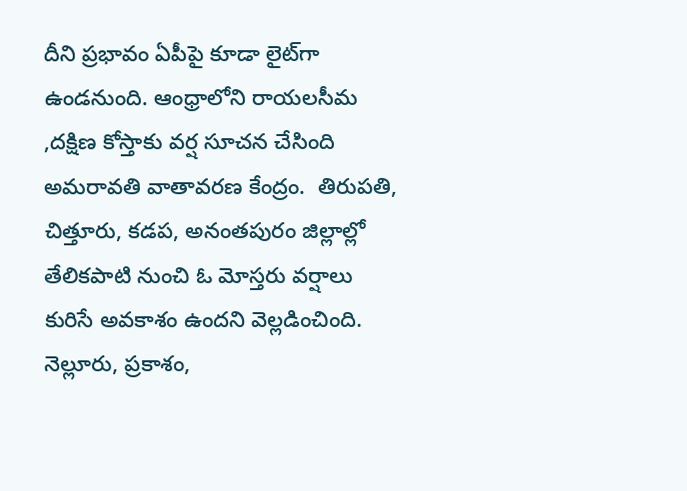దీని ప్రభావం ఏపీపై కూడా లైట్‌గా ఉండనుంది. ఆంధ్రాలోని రాయలసీమ ,దక్షిణ కోస్తాకు వర్ష సూచన చేసింది అమరావతి వాతావరణ కేంద్రం.  తిరుపతి, చిత్తూరు, కడప, అనంతపురం జిల్లాల్లో  తేలికపాటి నుంచి ఓ మోస్తరు వర్షాలు కురిసే అవకాశం ఉందని వెల్లడించింది. నెల్లూరు, ప్రకాశం,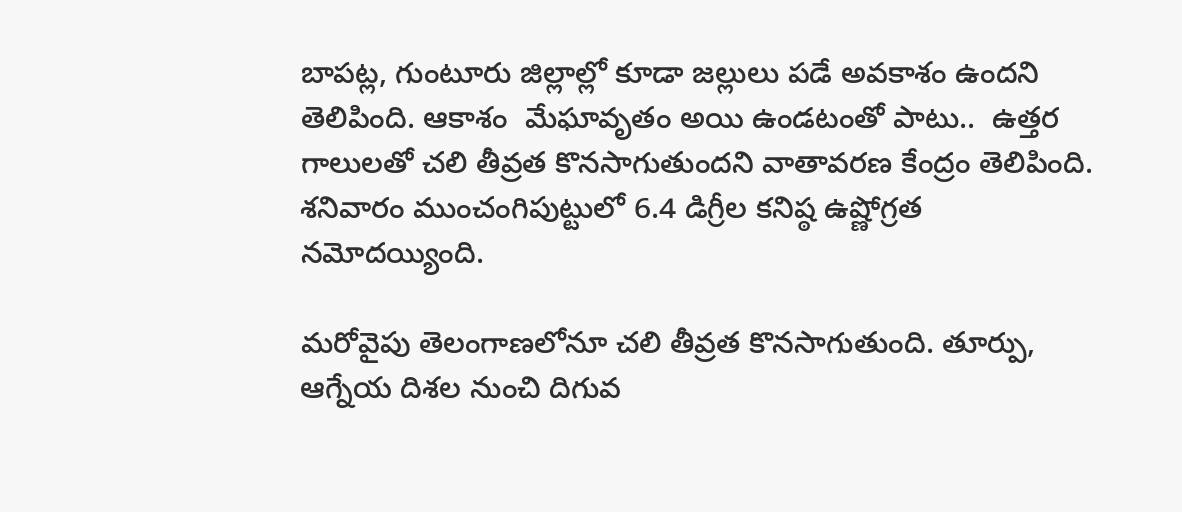బాపట్ల, గుంటూరు జిల్లాల్లో కూడా జల్లులు పడే అవకాశం ఉందని తెలిపింది. ఆకాశం  మేఘావృతం అయి ఉండటంతో పాటు..  ఉత్తర గాలులతో చలి తీవ్రత కొనసాగుతుందని వాతావరణ కేంద్రం తెలిపింది. శనివారం ముంచంగిపుట్టులో 6.4 డిగ్రీల కనిష్ఠ ఉష్ణోగ్రత నమోదయ్యింది.

మరోవైపు తెలంగాణలోనూ చలి తీవ్రత కొనసాగుతుంది. తూర్పు, ఆగ్నేయ దిశల నుంచి దిగువ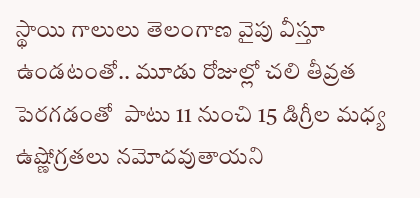స్థాయి గాలులు తెలంగాణ వైపు వీస్తూ ఉండటంతో.. మూడు రోజుల్లో చలి తీవ్రత పెరగడంతో  పాటు 11 నుంచి 15 డిగ్రీల మధ్య ఉష్ణోగ్రతలు నమోదవుతాయని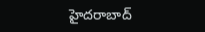హైదరాబాద్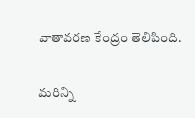వాతావరణ కేంద్రం తెలిపింది.

మరిన్ని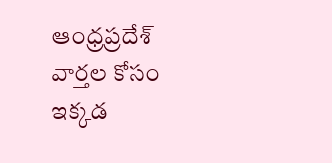ఆంధ్రప్రదేశ్ వార్తల కోసం ఇక్కడ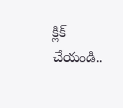క్లిక్ చేయండి..